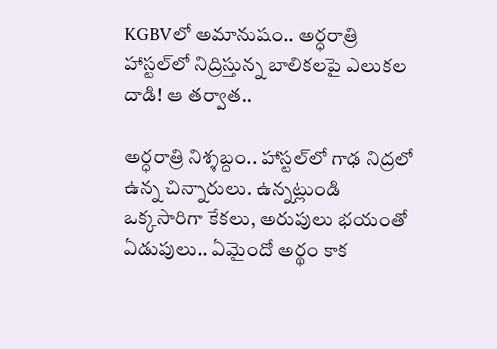KGBVలో అమానుషం.. అర్ధరాత్రి హాస్టల్‌లో నిద్రిస్తున్న బాలికలపై ఎలుకల దాడి! ఆ తర్వాత..

అర్ధరాత్రి నిశ్శబ్దం.. హాస్టల్‌లో గాఢ నిద్రలో ఉన్న చిన్నారులు. ఉన్నట్లుండి ఒక్కసారిగా కేకలు, అరుపులు భయంతో ఏడుపులు.. ఏమైందో అర్థం కాక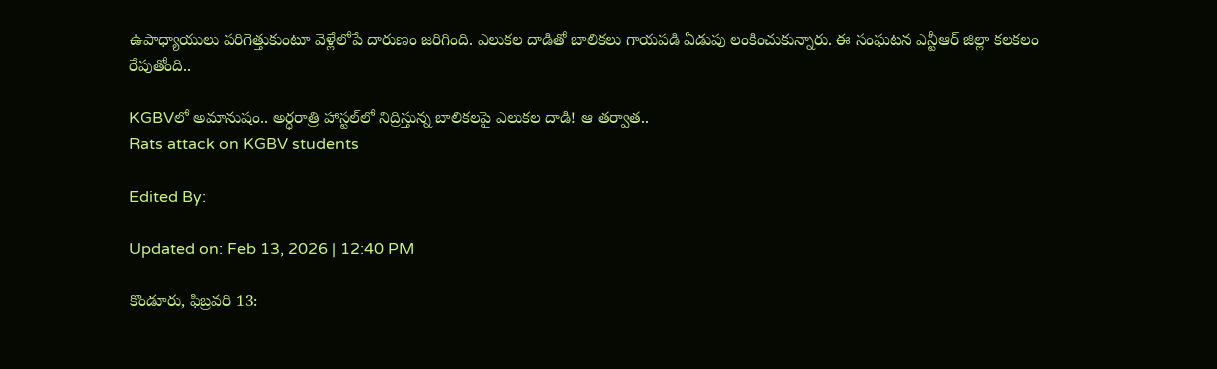ఉపాధ్యాయులు పరిగెత్తుకుంటూ వెళ్లేలోపే దారుణం జరిగింది. ఎలుకల దాడితో బాలికలు గాయపడి ఏడుపు లంకించుకున్నారు. ఈ సంఘటన ఎన్టీఆర్ జిల్లా కలకలం రేపుతోంది..

KGBVలో అమానుషం.. అర్ధరాత్రి హాస్టల్‌లో నిద్రిస్తున్న బాలికలపై ఎలుకల దాడి! ఆ తర్వాత..
Rats attack on KGBV students

Edited By:

Updated on: Feb 13, 2026 | 12:40 PM

కొండూరు, ఫిబ్రవరి 13: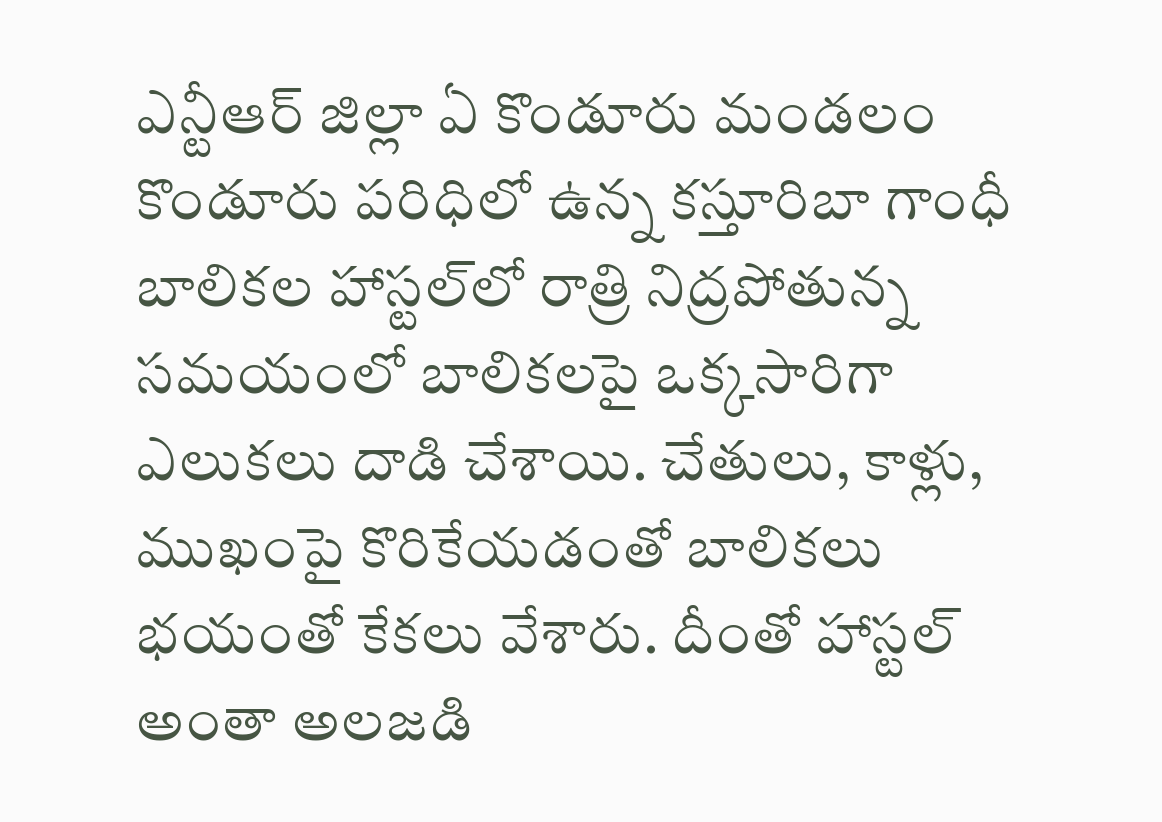ఎన్టీఆర్ జిల్లా ఏ కొండూరు మండలం కొండూరు పరిధిలో ఉన్న కస్తూరిబా గాంధీ బాలికల హాస్టల్‌లో రాత్రి నిద్రపోతున్న సమయంలో బాలికలపై ఒక్కసారిగా ఎలుకలు దాడి చేశాయి. చేతులు, కాళ్లు, ముఖంపై కొరికేయడంతో బాలికలు భయంతో కేకలు వేశారు. దీంతో హాస్టల్ అంతా అలజడి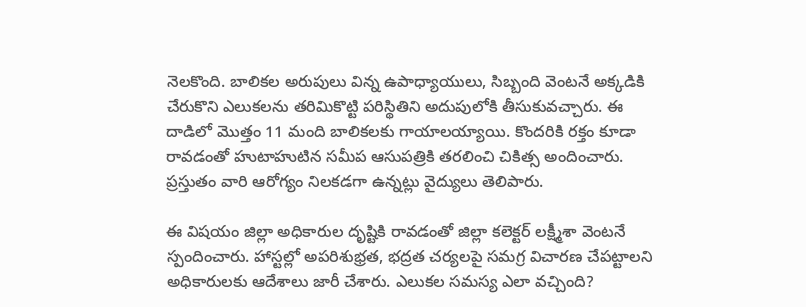నెలకొంది. బాలికల అరుపులు విన్న ఉపాధ్యాయులు, సిబ్బంది వెంటనే అక్కడికి చేరుకొని ఎలుకలను తరిమికొట్టి పరిస్థితిని అదుపులోకి తీసుకువచ్చారు. ఈ దాడిలో మొత్తం 11 మంది బాలికలకు గాయాలయ్యాయి. కొందరికి రక్తం కూడా రావడంతో హుటాహుటిన సమీప ఆసుపత్రికి తరలించి చికిత్స అందించారు. ప్రస్తుతం వారి ఆరోగ్యం నిలకడగా ఉన్నట్లు వైద్యులు తెలిపారు.

ఈ విషయం జిల్లా అధికారుల దృష్టికి రావడంతో జిల్లా కలెక్టర్ లక్ష్మీశా వెంటనే స్పందించారు. హాస్టల్లో అపరిశుభ్రత, భద్రత చర్యలపై సమగ్ర విచారణ చేపట్టాలని అధికారులకు ఆదేశాలు జారీ చేశారు. ఎలుకల సమస్య ఎలా వచ్చింది?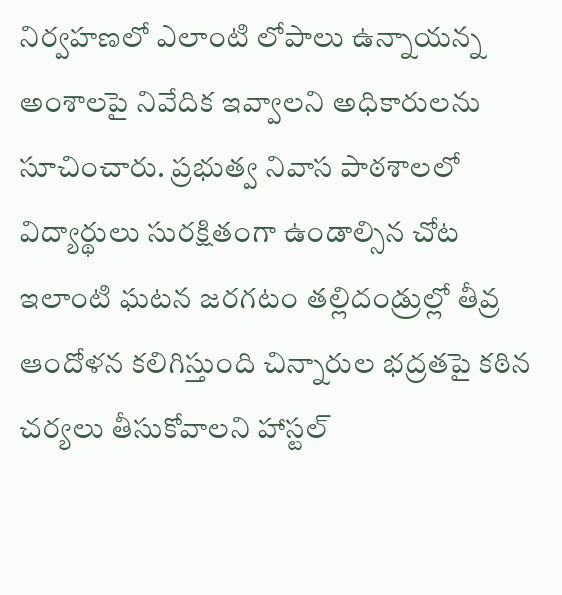నిర్వహణలో ఎలాంటి లోపాలు ఉన్నాయన్న అంశాలపై నివేదిక ఇవ్వాలని అధికారులను సూచించారు. ప్రభుత్వ నివాస పాఠశాలలో విద్యార్థులు సురక్షితంగా ఉండాల్సిన చోట ఇలాంటి ఘటన జరగటం తల్లిదండ్రుల్లో తీవ్ర ఆందోళన కలిగిస్తుంది చిన్నారుల భద్రతపై కఠిన చర్యలు తీసుకోవాలని హాస్టల్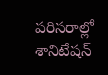పరిసరాల్లో శానిటేషన్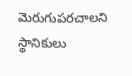మెరుగుపరచాలని స్థానికులు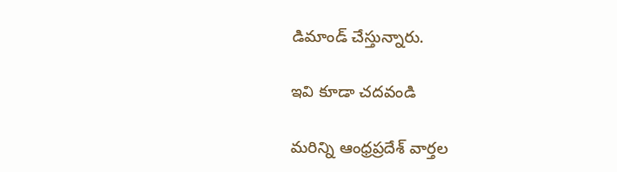డిమాండ్ చేస్తున్నారు.

ఇవి కూడా చదవండి

మరిన్ని ఆంధ్రప్రదేశ్‌ వార్తల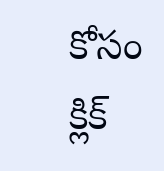కోసం క్లిక్‌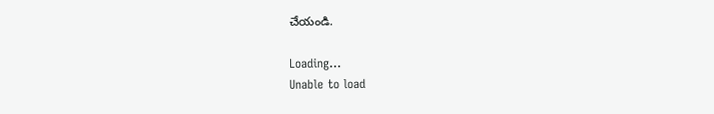చేయండి.

Loading...
Unable to load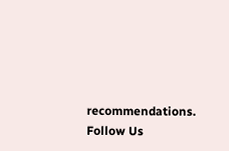recommendations.
Follow Us